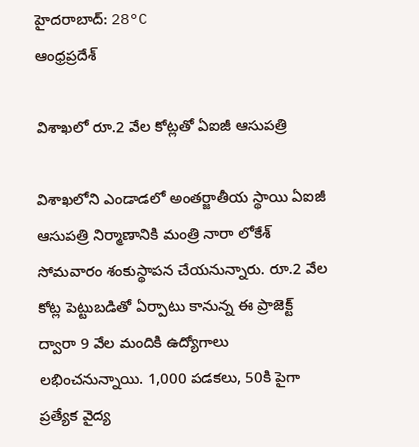హైదరాబాద్: 28°C
ఆంధ్రప్రదేశ్

విశాఖలో రూ.2 వేల కోట్లతో ఏఐజీ ఆసుపత్రి

విశాఖలోని ఎండాడలో అంతర్జాతీయ స్థాయి ఏఐజీ ఆసుపత్రి నిర్మాణానికి మంత్రి నారా లోకేశ్ సోమవారం శంకుస్థాపన చేయనున్నారు. రూ.2 వేల కోట్ల పెట్టుబడితో ఏర్పాటు కానున్న ఈ ప్రాజెక్ట్ ద్వారా 9 వేల మందికి ఉద్యోగాలు లభించనున్నాయి. 1,000 పడకలు, 50కి పైగా ప్రత్యేక వైద్య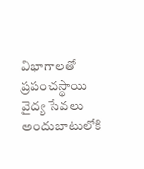విభాగాలతో ప్రపంచస్థాయి వైద్య సేవలు అందుబాటులోకి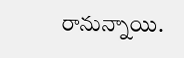రానున్నాయి.